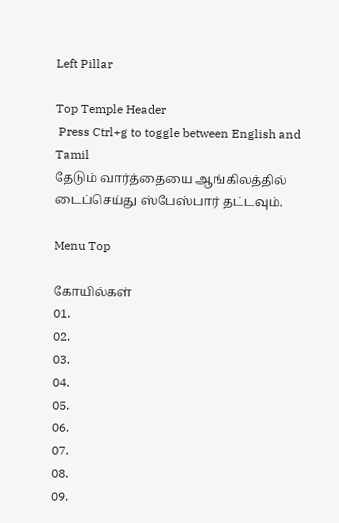Left Pillar

Top Temple Header
 Press Ctrl+g to toggle between English and Tamil
தேடும் வார்த்தையை ஆங்கிலத்தில் டைப்செய்து ஸ்பேஸ்பார் தட்டவும்.

Menu Top

கோயில்கள்
01.
02.
03.
04.
05.
06.
07.
08.
09.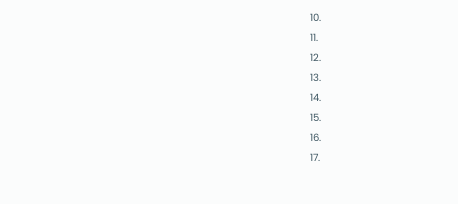10.
11.
12.
13.
14.
15.
16.
17.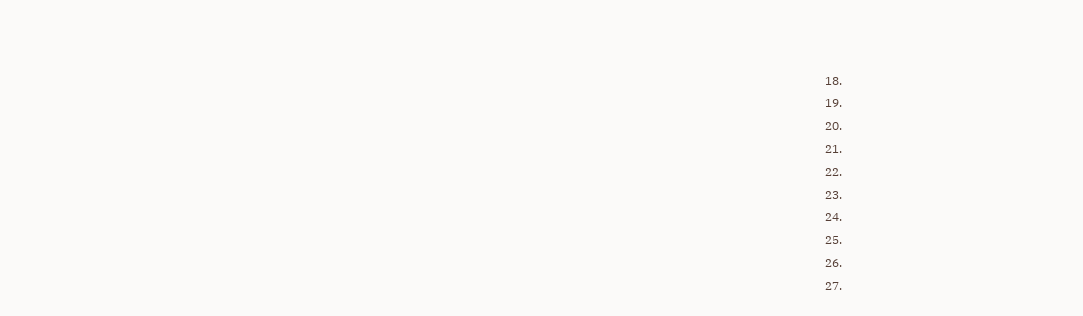18.
19.
20.
21.
22.
23.
24.
25.
26.
27.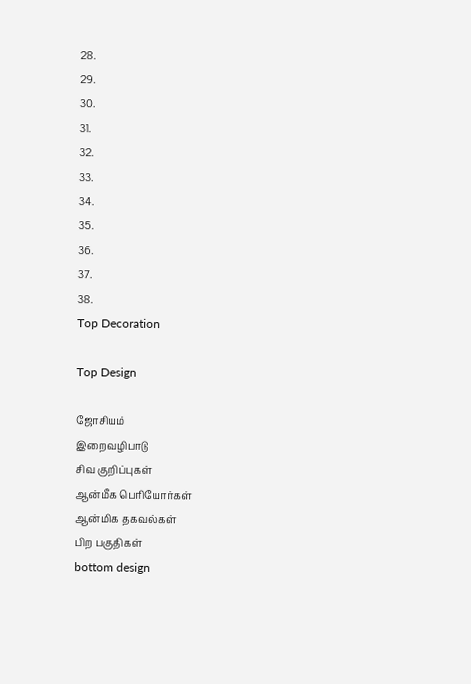28.
29.
30.
31.
32.
33.
34.
35.
36.
37.
38.
Top Decoration

Top Design

ஜோசியம்
இறைவழிபாடு
சிவ குறிப்புகள்
ஆன்மீக பெரியோர்கள்
ஆன்மிக தகவல்கள்
பிற பகுதிகள்
bottom design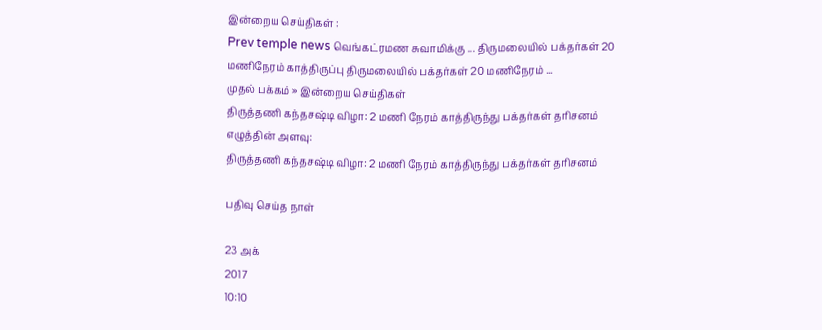இன்றைய செய்திகள் :
Prev temple news வெங்கட்ரமண சுவாமிக்கு ... திருமலையில் பக்தர்கள் 20 மணிநேரம் காத்திருப்பு திருமலையில் பக்தர்கள் 20 மணிநேரம் ...
முதல் பக்கம் » இன்றைய செய்திகள்
திருத்தணி கந்தசஷ்டி விழா: 2 மணி நேரம் காத்திருந்து பக்தர்கள் தரிசனம்
எழுத்தின் அளவு:
திருத்தணி கந்தசஷ்டி விழா: 2 மணி நேரம் காத்திருந்து பக்தர்கள் தரிசனம்

பதிவு செய்த நாள்

23 அக்
2017
10:10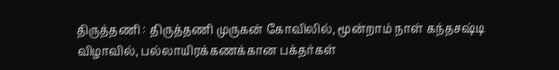திருத்தணி : திருத்தணி முருகன் கோவிலில், மூன்றாம் நாள் கந்தசஷ்டி விழாவில், பல்லாயிரக்கணக்கான பக்தர்கள்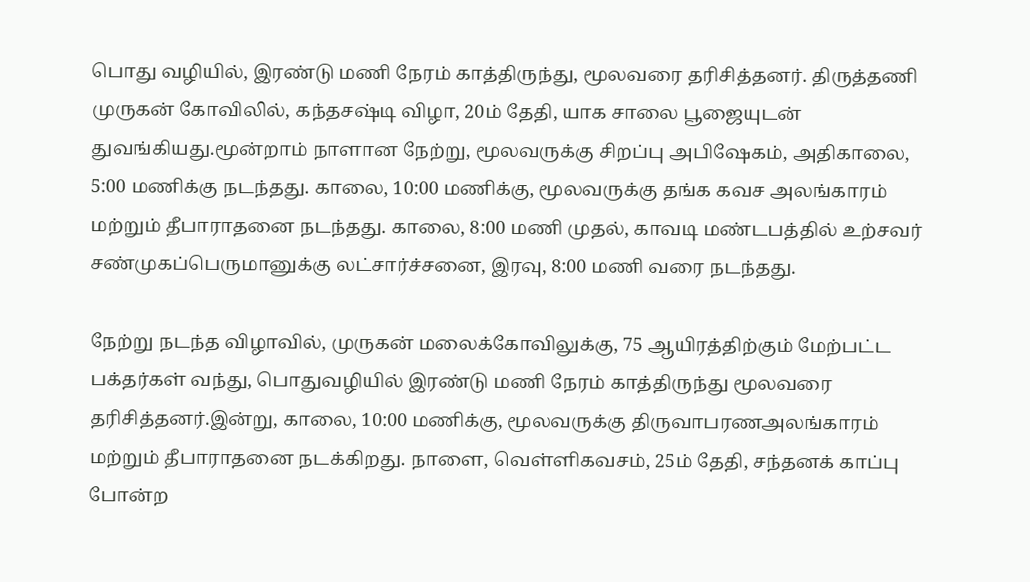பொது வழியில், இரண்டு மணி நேரம் காத்திருந்து, மூலவரை தரிசித்தனர். திருத்தணி முருகன் கோவிலில், கந்தசஷ்டி விழா, 20ம் தேதி, யாக சாலை பூஜையுடன் துவங்கியது.மூன்றாம் நாளான நேற்று, மூலவருக்கு சிறப்பு அபிஷேகம், அதிகாலை, 5:00 மணிக்கு நடந்தது. காலை, 10:00 மணிக்கு, மூலவருக்கு தங்க கவச அலங்காரம் மற்றும் தீபாராதனை நடந்தது. காலை, 8:00 மணி முதல், காவடி மண்டபத்தில் உற்சவர் சண்முகப்பெருமானுக்கு லட்சார்ச்சனை, இரவு, 8:00 மணி வரை நடந்தது.

நேற்று நடந்த விழாவில், முருகன் மலைக்கோவிலுக்கு, 75 ஆயிரத்திற்கும் மேற்பட்ட பக்தர்கள் வந்து, பொதுவழியில் இரண்டு மணி நேரம் காத்திருந்து மூலவரை தரிசித்தனர்.இன்று, காலை, 10:00 மணிக்கு, மூலவருக்கு திருவாபரணஅலங்காரம் மற்றும் தீபாராதனை நடக்கிறது. நாளை, வெள்ளிகவசம், 25ம் தேதி, சந்தனக் காப்பு போன்ற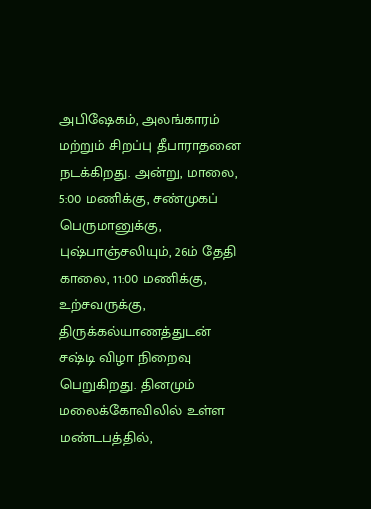அபிஷேகம், அலங்காரம் மற்றும் சிறப்பு தீபாராதனை நடக்கிறது. அன்று, மாலை, 5:00 மணிக்கு, சண்முகப் பெருமானுக்கு, புஷ்பாஞ்சலியும், 26ம் தேதி காலை, 11:00 மணிக்கு, உற்சவருக்கு, திருக்கல்யாணத்துடன் சஷ்டி விழா நிறைவு பெறுகிறது. தினமும் மலைக்கோவிலில் உள்ள மண்டபத்தில்,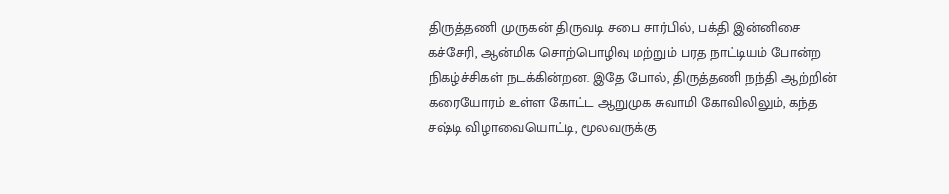திருத்தணி முருகன் திருவடி சபை சார்பில், பக்தி இன்னிசை கச்சேரி, ஆன்மிக சொற்பொழிவு மற்றும் பரத நாட்டியம் போன்ற நிகழ்ச்சிகள் நடக்கின்றன. இதே போல், திருத்தணி நந்தி ஆற்றின் கரையோரம் உள்ள கோட்ட ஆறுமுக சுவாமி கோவிலிலும், கந்த சஷ்டி விழாவையொட்டி, மூலவருக்கு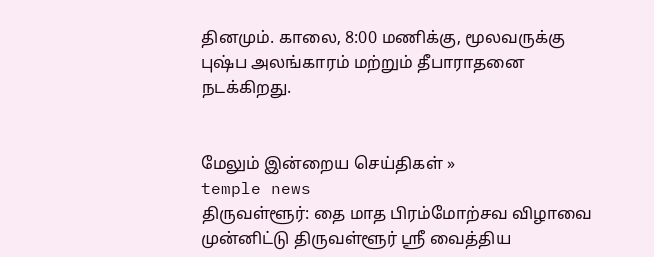தினமும். காலை, 8:00 மணிக்கு, மூலவருக்கு புஷ்ப அலங்காரம் மற்றும் தீபாராதனை நடக்கிறது.


மேலும் இன்றைய செய்திகள் »
temple news
திருவள்ளூர்: தை மாத பிரம்மோற்சவ விழாவை முன்னிட்டு திருவள்ளூர் ஸ்ரீ வைத்திய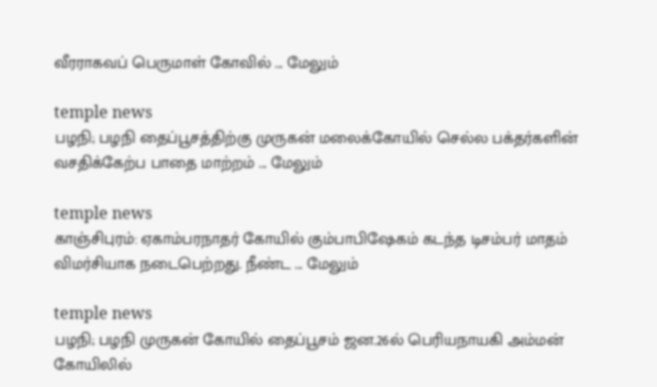வீரராகவப் பெருமாள் கோவில் ... மேலும்

temple news
பழநி; பழநி தைப்பூசத்திற்கு முருகன் மலைக்கோயில் செல்ல பக்தர்களின் வசதிக்கேற்ப பாதை மாற்றம் ... மேலும்

temple news
காஞ்சிபுரம்: ஏகாம்பரநாதர் கோயில் கும்பாபிஷேகம் கடந்த டிசம்பர் மாதம் விமர்சியாக நடைபெற்றது. நீண்ட ... மேலும்

temple news
பழநி; பழநி முருகன் கோயில் தைப்பூசம் ஜன.26ல் பெரியநாயகி அம்மன் கோயிலில்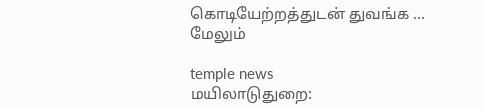கொடியேற்றத்துடன் துவங்க ... மேலும்

temple news
மயிலாடுதுறை: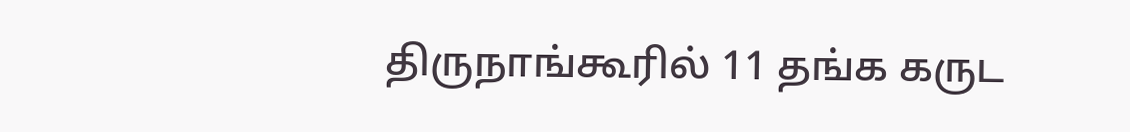திருநாங்கூரில் 11 தங்க கருட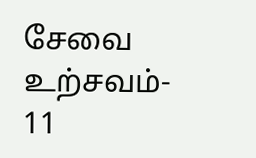சேவை உற்சவம்- 11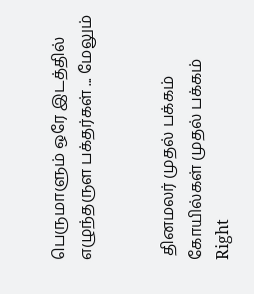பெருமாளும் ஒரே இடத்தில் எழுந்தருள பக்தர்கள் ... மேலும்


 தினமலர் முதல் பக்கம்   கோயில்கள் முதல் பக்கம்
Right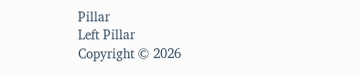Pillar
Left Pillar
Copyright © 2026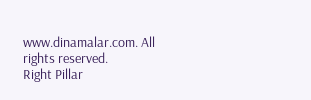www.dinamalar.com. All rights reserved.
Right Pillar